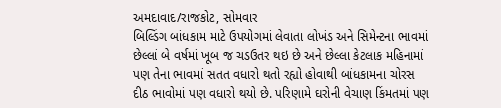અમદાવાદ/રાજકોટ, સોમવાર
બિલ્ડિંગ બાંધકામ માટે ઉપયોગમાં લેવાતા લોખંડ અને સિમેન્ટના ભાવમાં છેલ્લાં બે વર્ષમાં ખૂબ જ ચડઉતર થઇ છે અને છેલ્લા કેટલાક મહિનામાં પણ તેના ભાવમાં સતત વધારો થતો રહ્યો હોવાથી બાંધકામના ચોરસ દીઠ ભાવોમાં પણ વધારો થયો છે. પરિણામે ઘરોની વેચાણ કિંમતમાં પણ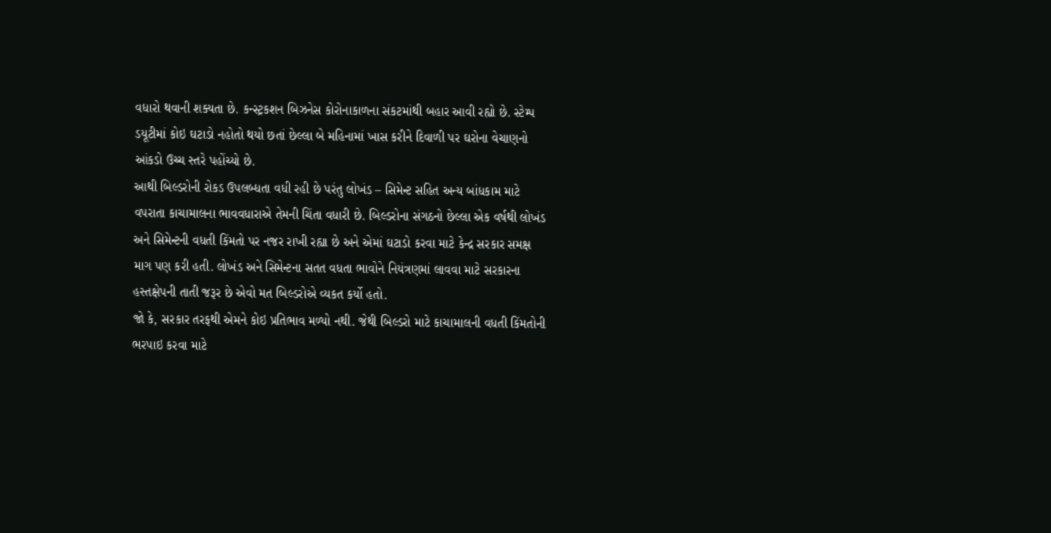વધારો થવાની શક્યતા છે. કન્સ્ટ્રકશન બિઝનેસ કોરોનાકાળના સંકટમાંથી બહાર આવી રહ્યો છે. સ્ટેમ્પ ડયૂટીમાં કોઇ ઘટાડો નહોતો થયો છતાં છેલ્લા બે મહિનામાં ખાસ કરીને દિવાળી પર ઘરોના વેચાણનો આંકડો ઉચ્ચ સ્તરે પહોંચ્યો છે.
આથી બિલ્ડરોની રોકડ ઉપલબ્ધતા વધી રહી છે પરંતુ લોખંડ – સિમેન્ટ સહિત અન્ય બાંધકામ માટે વપરાતા કાચામાલના ભાવવધારાએ તેમની ચિંતા વધારી છે. બિલ્ડરોના સંગઠનો છેલ્લા એક વર્ષથી લોખંડ અને સિમેન્ટની વધતી કિંમતો પર નજર રાખી રહ્યા છે અને એમાં ઘટાડો કરવા માટે કેન્દ્ર સરકાર સમક્ષ માગ પણ કરી હતી. લોખંડ અને સિમેન્ટના સતત વધતા ભાવોને નિયંત્રણમાં લાવવા માટે સરકારના હસ્તક્ષેપની તાતી જરૂર છે એવો મત બિલ્ડરોએ વ્યકત કર્યો હતો.
જો કે, સરકાર તરફથી એમને કોઇ પ્રતિભાવ મળ્યો નથી. જેથી બિલ્ડરો માટે કાચામાલની વધતી કિંમતોની ભરપાઇ કરવા માટે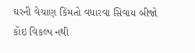ઘરની વેચાણ કિંમતો વધારવા સિવાય બીજો કોઇ વિકલ્પ નથી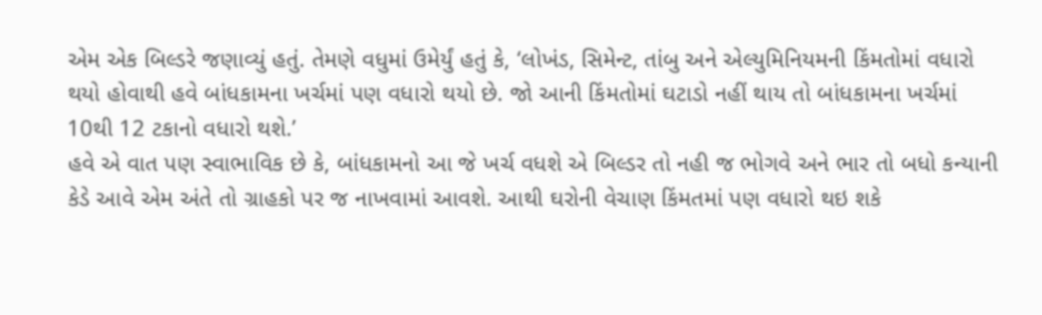એમ એક બિલ્ડરે જણાવ્યું હતું. તેમણે વધુમાં ઉમેર્યું હતું કે, ‘લોખંડ, સિમેન્ટ, તાંબુ અને એલ્યુમિનિયમની કિંમતોમાં વધારો થયો હોવાથી હવે બાંધકામના ખર્ચમાં પણ વધારો થયો છે. જો આની કિંમતોમાં ઘટાડો નહીં થાય તો બાંધકામના ખર્ચમાં 10થી 12 ટકાનો વધારો થશે.’
હવે એ વાત પણ સ્વાભાવિક છે કે, બાંધકામનો આ જે ખર્ચ વધશે એ બિલ્ડર તો નહી જ ભોગવે અને ભાર તો બધો કન્યાની કેડે આવે એમ અંતે તો ગ્રાહકો પર જ નાખવામાં આવશે. આથી ઘરોની વેચાણ કિંમતમાં પણ વધારો થઇ શકે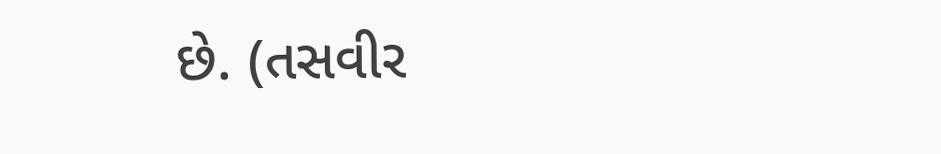છે. (તસવીર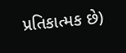પ્રતિકાત્મક છે)